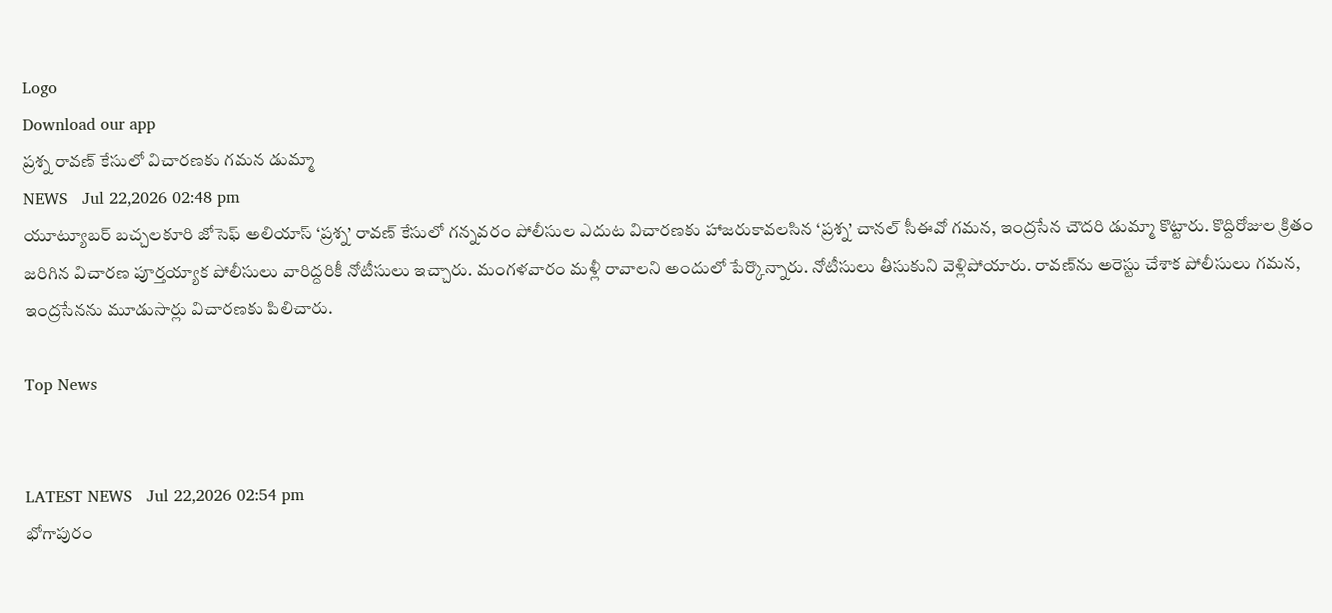Logo
Download our app
ప్రశ్న రావణ్ కేసులో విచారణకు గమన డుమ్మా
NEWS   Jul 22,2026 02:48 pm
యూట్యూబర్‌ బచ్చలకూరి జోసెఫ్‌ అలియాస్‌ ‘ప్రశ్న’ రావణ్‌ కేసులో గన్నవరం పోలీసుల ఎదుట విచారణకు హాజరుకావలసిన ‘ప్రశ్న’ చానల్‌ సీఈవో గమన, ఇంద్రసేన చౌదరి డుమ్మా కొట్టారు. కొద్దిరోజుల క్రితం జరిగిన విచారణ పూర్తయ్యాక పోలీసులు వారిద్దరికీ నోటీసులు ఇచ్చారు. మంగళవారం మళ్లీ రావాలని అందులో పేర్కొన్నారు. నోటీసులు తీసుకుని వెళ్లిపోయారు. రావణ్‌ను అరెస్టు చేశాక పోలీసులు గమన, ఇంద్రసేనను మూడుసార్లు విచారణకు పిలిచారు.

Top News


LATEST NEWS   Jul 22,2026 02:54 pm
భోగాపురం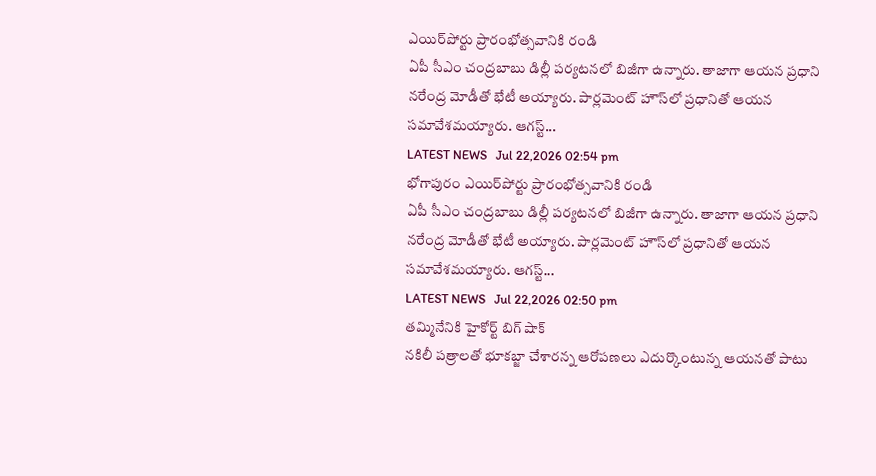ఎయిర్‌పోర్టు ప్రారంభోత్సవానికి రండి
ఏపీ సీఎం చంద్రబాబు డిల్లీ పర్యటనలో బిజీగా ఉన్నారు. తాజాగా ఆయన ప్రధాని నరేంద్ర మోడీతో భేటీ అయ్యారు. పార్లమెంట్‌ హౌస్‌లో ప్రధానితో ఆయన సమావేశమయ్యారు. ఆగస్ట్‌...
LATEST NEWS   Jul 22,2026 02:54 pm
భోగాపురం ఎయిర్‌పోర్టు ప్రారంభోత్సవానికి రండి
ఏపీ సీఎం చంద్రబాబు డిల్లీ పర్యటనలో బిజీగా ఉన్నారు. తాజాగా ఆయన ప్రధాని నరేంద్ర మోడీతో భేటీ అయ్యారు. పార్లమెంట్‌ హౌస్‌లో ప్రధానితో ఆయన సమావేశమయ్యారు. ఆగస్ట్‌...
LATEST NEWS   Jul 22,2026 02:50 pm
తమ్మినేనికి హైకోర్ట్ బిగ్ షాక్
నకిలీ పత్రాలతో భూకబ్జా చేశారన్న ఆరోపణలు ఎదుర్కొంటున్న ఆయనతో పాటు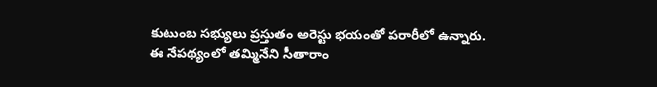కుటుంబ సభ్యులు ప్రస్తుతం అరెస్టు భయంతో పరారీలో ఉన్నారు. ఈ నేపథ్యంలో తమ్మినేని సీతారాం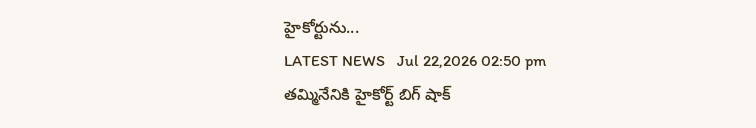హైకోర్టును...
LATEST NEWS   Jul 22,2026 02:50 pm
తమ్మినేనికి హైకోర్ట్ బిగ్ షాక్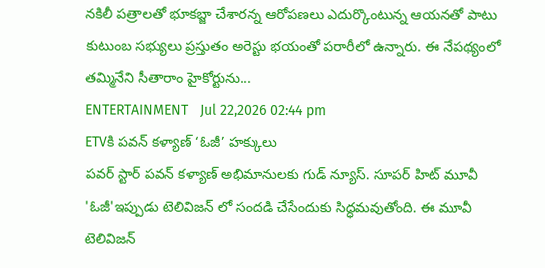నకిలీ పత్రాలతో భూకబ్జా చేశారన్న ఆరోపణలు ఎదుర్కొంటున్న ఆయనతో పాటు కుటుంబ సభ్యులు ప్రస్తుతం అరెస్టు భయంతో పరారీలో ఉన్నారు. ఈ నేపథ్యంలో తమ్మినేని సీతారాం హైకోర్టును...
ENTERTAINMENT   Jul 22,2026 02:44 pm
ETVకి పవన్ కళ్యాణ్ ‘ఓజీ’ హక్కులు
పవర్ స్టార్ పవన్ కళ్యాణ్ అభిమానులకు గుడ్ న్యూస్. సూపర్ హిట్ మూవీ 'ఓజీ'ఇప్పుడు టెలివిజన్ లో సందడి చేసేందుకు సిద్ధమవుతోంది. ఈ మూవీ టెలివిజన్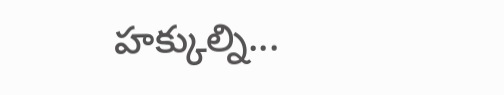హక్కుల్ని...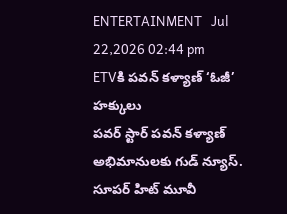ENTERTAINMENT   Jul 22,2026 02:44 pm
ETVకి పవన్ కళ్యాణ్ ‘ఓజీ’ హక్కులు
పవర్ స్టార్ పవన్ కళ్యాణ్ అభిమానులకు గుడ్ న్యూస్. సూపర్ హిట్ మూవీ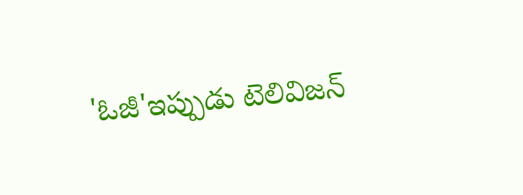'ఓజీ'ఇప్పుడు టెలివిజన్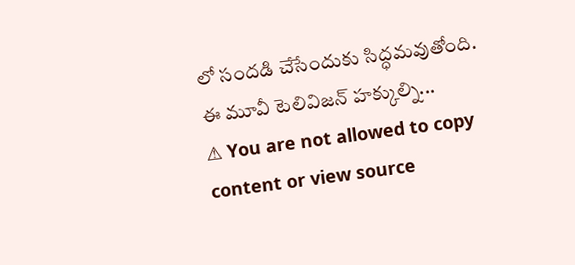లో సందడి చేసేందుకు సిద్ధమవుతోంది. ఈ మూవీ టెలివిజన్ హక్కుల్ని...
⚠ You are not allowed to copy content or view source